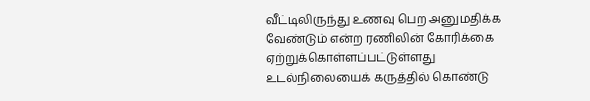வீட்டிலிருந்து உணவு பெற அனுமதிக்க வேண்டும் என்ற ரணிலின் கோரிக்கை ஏற்றுக்கொள்ளப்பட்டுள்ளது
உடல்நிலையைக் கருத்தில் கொண்டு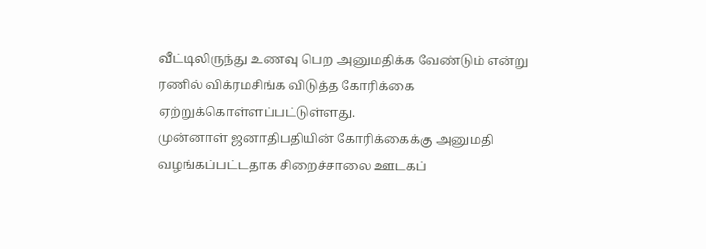வீட்டிலிருந்து உணவு பெற அனுமதிக்க வேண்டும் என்று ரணில் விக்ரமசிங்க விடுத்த கோரிக்கை ஏற்றுக்கொள்ளப்பட்டுள்ளது.
முன்னாள் ஜனாதிபதியின் கோரிக்கைக்கு அனுமதி வழங்கப்பட்டதாக சிறைச்சாலை ஊடகப்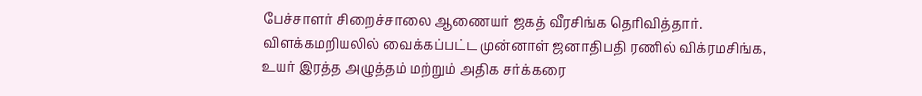பேச்சாளர் சிறைச்சாலை ஆணையர் ஜகத் வீரசிங்க தெரிவித்தார்.
விளக்கமறியலில் வைக்கப்பட்ட முன்னாள் ஜனாதிபதி ரணில் விக்ரமசிங்க,
உயர் இரத்த அழுத்தம் மற்றும் அதிக சர்க்கரை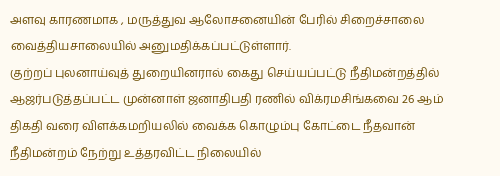அளவு காரணமாக , மருத்துவ ஆலோசனையின் பேரில் சிறைச்சாலை வைத்தியசாலையில் அனுமதிக்கப்பட்டுள்ளார்.
குற்றப் புலனாய்வுத் துறையினரால் கைது செய்யப்பட்டு நீதிமன்றத்தில் ஆஜர்படுத்தப்பட்ட முன்னாள் ஜனாதிபதி ரணில் விக்ரமசிங்கவை 26 ஆம் திகதி வரை விளக்கமறியலில் வைக்க கொழும்பு கோட்டை நீதவான் நீதிமன்றம் நேற்று உத்தரவிட்ட நிலையில்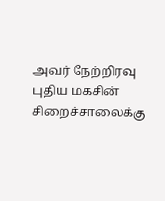அவர் நேற்றிரவு புதிய மகசின் சிறைச்சாலைக்கு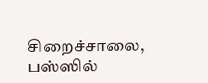சிறைச்சாலை, பஸ்ஸில்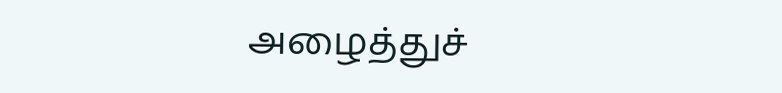அழைத்துச்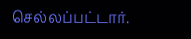செல்லப்பட்டார்.